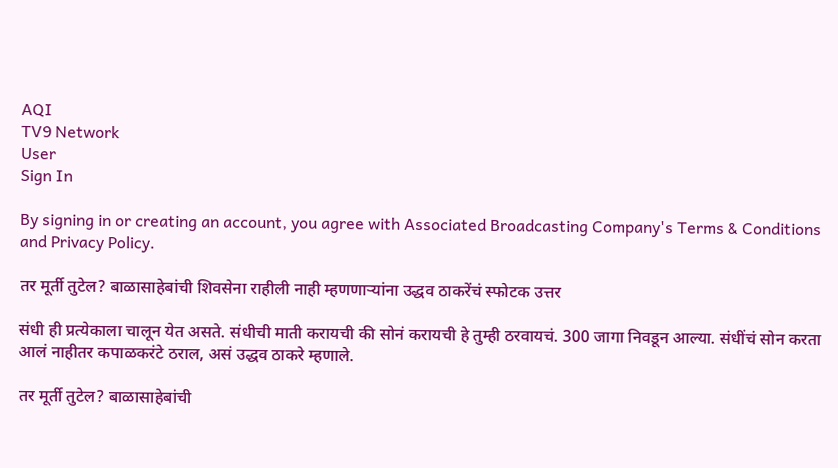AQI
TV9 Network
User
Sign In

By signing in or creating an account, you agree with Associated Broadcasting Company's Terms & Conditions and Privacy Policy.

तर मूर्ती तुटेल? बाळासाहेबांची शिवसेना राहीली नाही म्हणणाऱ्यांना उद्धव ठाकरेंचं स्फोटक उत्तर

संधी ही प्रत्येकाला चालून येत असते. संधीची माती करायची की सोनं करायची हे तुम्ही ठरवायचं. 300 जागा निवडून आल्या. संधींचं सोन करता आलं नाहीतर कपाळकरंटे ठराल, असं उद्धव ठाकरे म्हणाले.

तर मूर्ती तुटेल? बाळासाहेबांची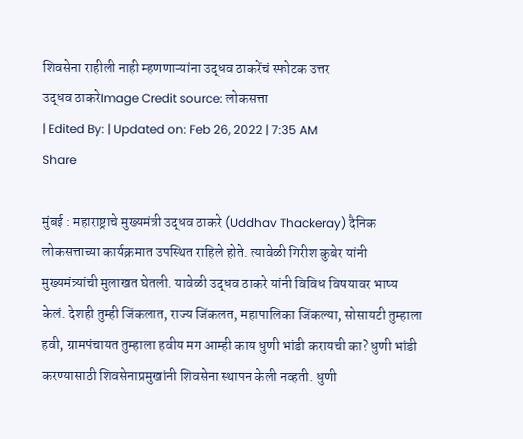शिवसेना राहीली नाही म्हणणाऱ्यांना उद्धव ठाकरेंचं स्फोटक उत्तर
उद्धव ठाकरेImage Credit source: लोकसत्ता
| Edited By: | Updated on: Feb 26, 2022 | 7:35 AM
Share

मुंबई : महाराष्ट्राचे मुख्यमंत्री उद्धव ठाकरे (Uddhav Thackeray) दैनिक लोकसत्ताच्या कार्यक्रमात उपस्थित राहिले होते. त्यावेळी गिरीश कुबेर यांनी मुख्यमंत्र्यांची मुलाखत घेतली. यावेळी उद्धव ठाकरे यांनी विविध विषयावर भाष्य केलं. देशही तुम्ही जिंकलात, राज्य जिंकलत, महापालिका जिंकल्या, सोसायटी तुम्हाला हवी, ग्रामपंचायत तुम्हाला हवीय मग आम्ही काय धुणी भांडी करायची का? धुणी भांडी करण्यासाठी शिवसेनाप्रमुखांनी शिवसेना स्थापन केली नव्हती. धुणी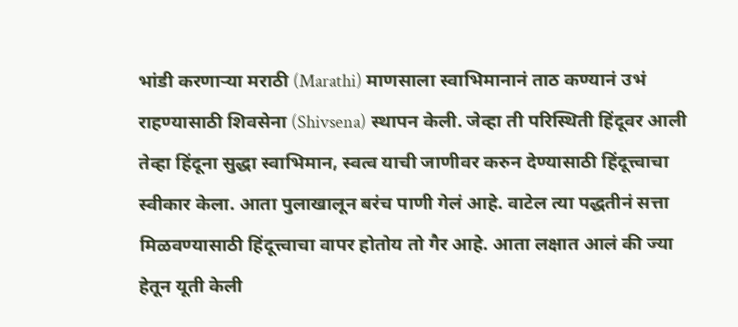भांडी करणाऱ्या मराठी (Marathi) माणसाला स्वाभिमानानं ताठ कण्यानं उभं राहण्यासाठी शिवसेना (Shivsena) स्थापन केली. जेव्हा ती परिस्थिती हिंदूवर आली तेव्हा हिंदूना सुद्धा स्वाभिमान, स्वत्व याची जाणीवर करुन देण्यासाठी हिंदूत्त्वाचा स्वीकार केला. आता पुलाखालून बरंच पाणी गेलं आहे. वाटेल त्या पद्धतीनं सत्ता मिळवण्यासाठी हिंदूत्त्वाचा वापर होतोय तो गैर आहे. आता लक्षात आलं की ज्या हेतून यूती केली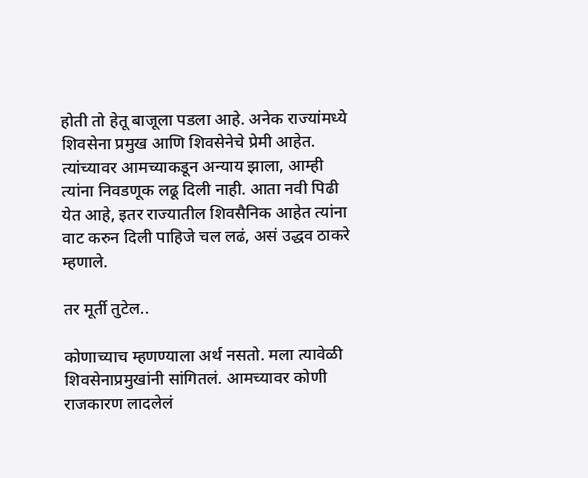होती तो हेतू बाजूला पडला आहे. अनेक राज्यांमध्ये शिवसेना प्रमुख आणि शिवसेनेचे प्रेमी आहेत. त्यांच्यावर आमच्याकडून अन्याय झाला, आम्ही त्यांना निवडणूक लढू दिली नाही. आता नवी पिढी येत आहे, इतर राज्यातील शिवसैनिक आहेत त्यांना वाट करुन दिली पाहिजे चल लढं, असं उद्धव ठाकरे म्हणाले.

तर मूर्ती तुटेल..

कोणाच्याच म्हणण्याला अर्थ नसतो. मला त्यावेळी शिवसेनाप्रमुखांनी सांगितलं. आमच्यावर कोणी राजकारण लादलेलं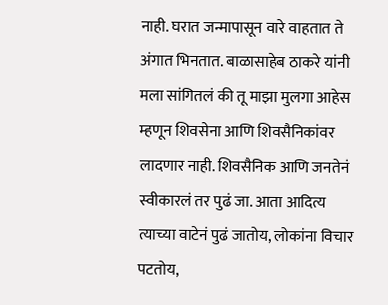नाही. घरात जन्मापासून वारे वाहतात ते अंगात भिनतात. बाळासाहेब ठाकरे यांनी मला सांगितलं की तू माझा मुलगा आहेस म्हणून शिवसेना आणि शिवसैनिकांवर लादणार नाही. शिवसैनिक आणि जनतेनं स्वीकारलं तर पुढं जा. आता आदित्य त्याच्या वाटेनं पुढं जातोय, लोकांना विचार पटतोय,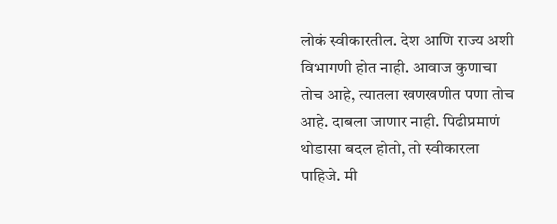लोकं स्वीकारतील. देश आणि राज्य अशी विभागणी होत नाही. आवाज कुणाचा तोच आहे, त्यातला खणखणीत पणा तोच आहे. दाबला जाणार नाही. पिढीप्रमाणं थोडासा बदल होतो, तो स्वीकारला पाहिजे. मी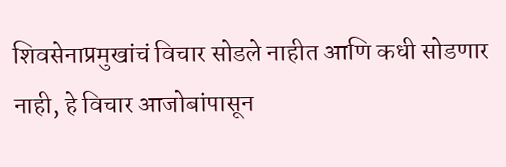शिवसेनाप्रमुखांचं विचार सोडले नाहीत आणि कधी सोडणार नाही, हे विचार आजोबांपासून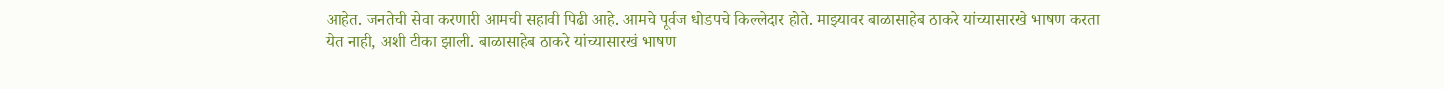आहेत. जनतेची सेवा करणारी आमची सहावी पिढी आहे. आमचे पूर्वज धोडपचे किल्लेदार होते. माझ्यावर बाळासाहेब ठाकरे यांच्यासारखे भाषण करता येत नाही, अशी टीका झाली. बाळासाहेब ठाकरे यांच्यासारखं भाषण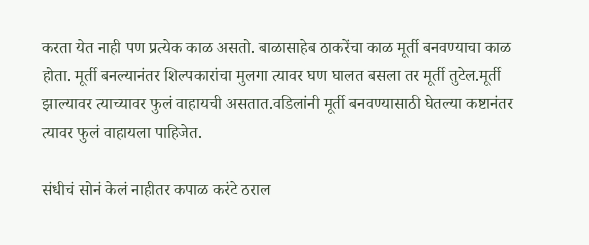करता येत नाही पण प्रत्येक काळ असतो. बाळासाहेब ठाकरेंचा काळ मूर्ती बनवण्याचा काळ होता. मूर्ती बनल्यानंतर शिल्पकारांचा मुलगा त्यावर घण घालत बसला तर मूर्ती तुटेल.मूर्ती झाल्यावर त्याच्यावर फुलं वाहायची असतात.वडिलांनी मूर्ती बनवण्यासाठी घेतल्या कष्टानंतर त्यावर फुलं वाहायला पाहिजेत.

संधीचं सोनं केलं नाहीतर कपाळ करंटे ठराल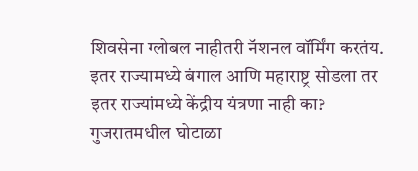शिवसेना ग्लोबल नाहीतरी नॅशनल वॉर्मिंग करतंय. इतर राज्यामध्ये बंगाल आणि महाराष्ट्र सोडला तर इतर राज्यांमध्ये केंद्रीय यंत्रणा नाही का? गुजरातमधील घोटाळा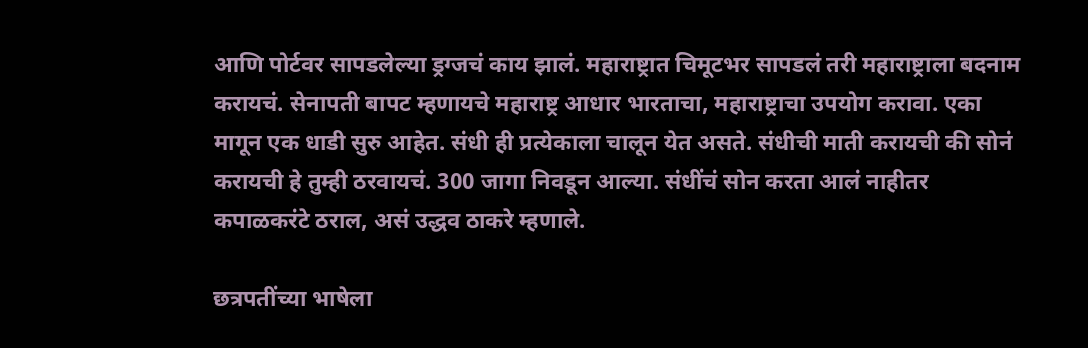आणि पोर्टवर सापडलेल्या ड्रग्जचं काय झालं. महाराष्ट्रात चिमूटभर सापडलं तरी महाराष्ट्राला बदनाम करायचं. सेनापती बापट म्हणायचे महाराष्ट्र आधार भारताचा, महाराष्ट्राचा उपयोग करावा. एका मागून एक धाडी सुरु आहेत. संधी ही प्रत्येकाला चालून येत असते. संधीची माती करायची की सोनं करायची हे तुम्ही ठरवायचं. 300 जागा निवडून आल्या. संधींचं सोन करता आलं नाहीतर कपाळकरंटे ठराल, असं उद्धव ठाकरे म्हणाले.

छत्रपतींच्या भाषेला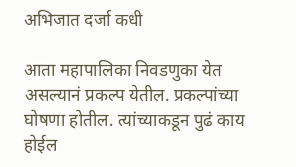अभिजात दर्जा कधी

आता महापालिका निवडणुका येत असल्यानं प्रकल्प येतील. प्रकल्पांच्या घोषणा होतील. त्यांच्याकडून पुढं काय होईल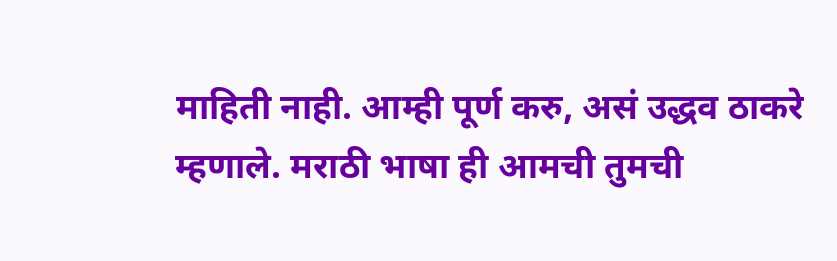माहिती नाही. आम्ही पूर्ण करु, असं उद्धव ठाकरे म्हणाले. मराठी भाषा ही आमची तुमची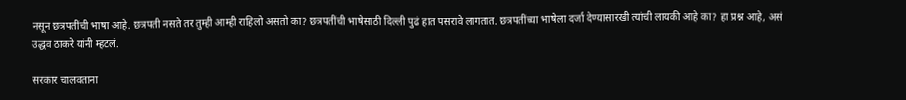नसून छत्रपतींची भाषा आहे. छत्रपती नसते तर तुम्ही आम्ही राहिलो असतो का? छत्रपतींची भाषेसाठी दिल्ली पुढं हात पसरावे लागतात. छत्रपतींच्या भाषेला दर्जा देण्यासारखी त्यांची लायकी आहे का? हा प्रश्न आहे, असं उद्धव ठाकरे यांनी म्हटलं.

सरकार चालवताना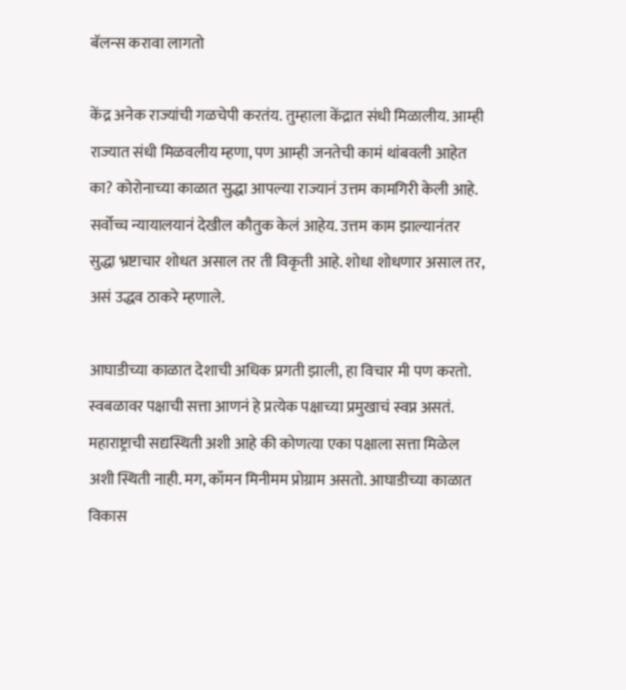बॅलन्स करावा लागतो

केंद्र अनेक राज्यांची गळचेपी करतंय. तुम्हाला केंद्रात संधी मिळालीय. आम्ही राज्यात संधी मिळवलीय म्हणा, पण आम्ही जनतेची कामं थांबवली आहेत का? कोरोनाच्या काळात सुद्धा आपल्या राज्यानं उत्तम कामगिरी केली आहे. सर्वोच्च न्यायालयानं देखील कौतुक केलं आहेय. उत्तम काम झाल्यानंतर सुद्धा भ्रष्टाचार शोधत असाल तर ती विकृती आहे. शोधा शोधणार असाल तर, असं उद्धव ठाकरे म्हणाले.

आघाडीच्या काळात देशाची अधिक प्रगती झाली, हा विचार मी पण करतो. स्वबळावर पक्षाची सत्ता आणनं हे प्रत्येक पक्षाच्या प्रमुखाचं स्वप्न असतं. महाराष्ट्राची सद्यस्थिती अशी आहे की कोणत्या एका पक्षाला सत्ता मिळेल अशी स्थिती नाही. मग, कॉमन मिनीमम प्रोग्राम असतो. आघाडीच्या काळात विकास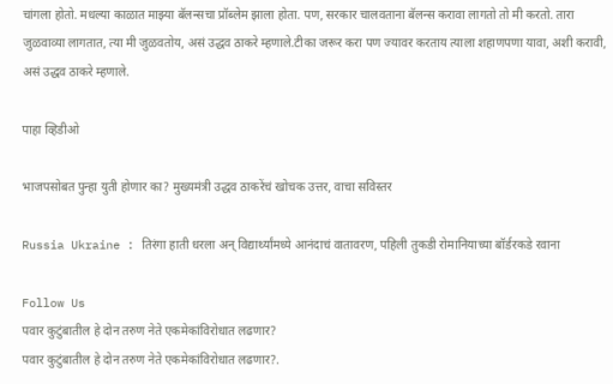चांगला होतो. मधल्या काळात माझ्या बॅलन्सचा प्रॉब्लेम झाला होता. पण, सरकार चालवताना बॅलन्स करावा लागतो तो मी करतो. तारा जुळवाव्या लागतात, त्या मी जुळवतोय, असं उद्धव ठाकरे म्हणाले.टीका जरूर करा पण ज्यावर करताय त्याला शहाणपणा यावा, अशी करावी, असं उद्धव ठाकरे म्हणाले.

पाहा व्हिडीओ

भाजपसोबत पुन्हा युती होणार का? मुख्यमंत्री उद्धव ठाकरेंचं खोचक उत्तर, वाचा सविस्तर

Russia Ukraine : तिरंगा हाती धरला अन् विद्यार्थ्यांमध्ये आनंदाचं वातावरण, पहिली तुकडी रोमानियाच्या बॉर्डरकडे रवाना

Follow Us
पवार कुटुंबातील हे दोन तरुण नेते एकमेकांविरोधात लढणार?
पवार कुटुंबातील हे दोन तरुण नेते एकमेकांविरोधात लढणार?.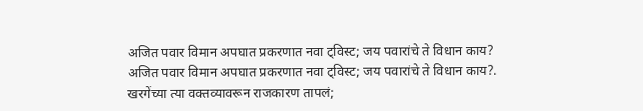अजित पवार विमान अपघात प्रकरणात नवा ट्विस्ट; जय पवारांचे ते विधान काय?
अजित पवार विमान अपघात प्रकरणात नवा ट्विस्ट; जय पवारांचे ते विधान काय?.
खरगेंच्या त्या वक्तव्यावरून राजकारण तापलं;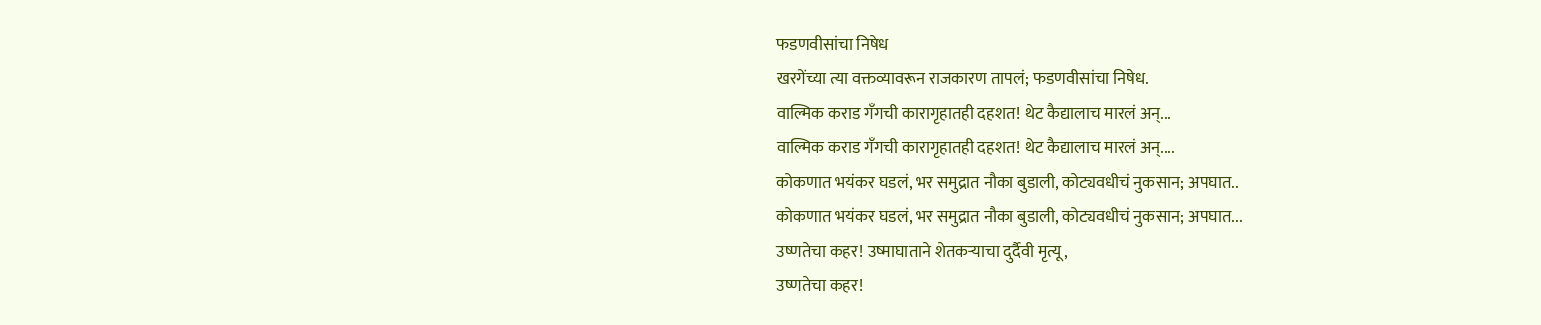फडणवीसांचा निषेध
खरगेंच्या त्या वक्तव्यावरून राजकारण तापलं; फडणवीसांचा निषेध.
वाल्मिक कराड गँगची कारागृहातही दहशत! थेट कैद्यालाच मारलं अन्...
वाल्मिक कराड गँगची कारागृहातही दहशत! थेट कैद्यालाच मारलं अन्....
कोकणात भयंकर घडलं, भर समुद्रात नौका बुडाली, कोट्यवधीचं नुकसान; अपघात..
कोकणात भयंकर घडलं, भर समुद्रात नौका बुडाली, कोट्यवधीचं नुकसान; अपघात...
उष्णतेचा कहर! उष्माघाताने शेतकऱ्याचा दुर्दैवी मृत्यू,
उष्णतेचा कहर!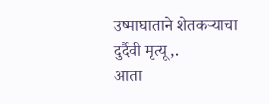उष्माघाताने शेतकऱ्याचा दुर्दैवी मृत्यू,.
आता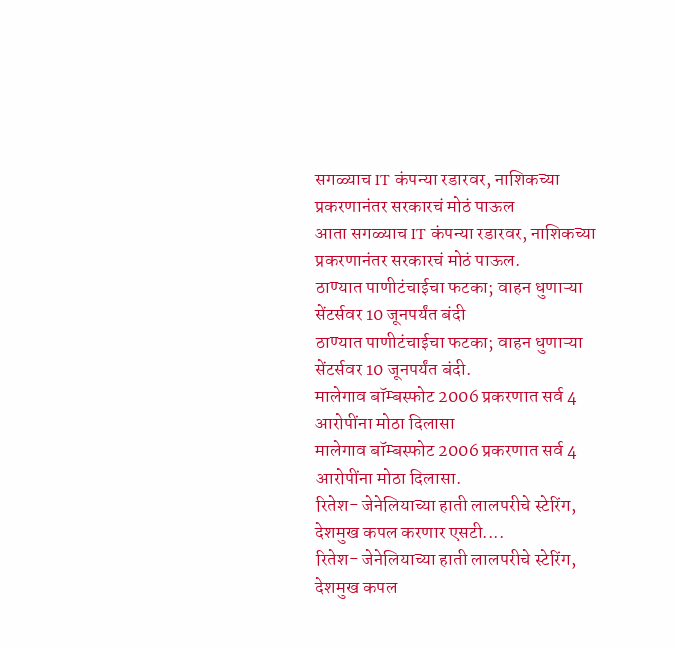सगळ्याच IT कंपन्या रडारवर, नाशिकच्या प्रकरणानंतर सरकारचं मोठं पाऊल
आता सगळ्याच IT कंपन्या रडारवर, नाशिकच्या प्रकरणानंतर सरकारचं मोठं पाऊल.
ठाण्यात पाणीटंचाईचा फटका; वाहन धुणाऱ्या सेंटर्सवर 10 जूनपर्यंत बंदी
ठाण्यात पाणीटंचाईचा फटका; वाहन धुणाऱ्या सेंटर्सवर 10 जूनपर्यंत बंदी.
मालेगाव बॉम्बस्फोट 2006 प्रकरणात सर्व 4 आरोपींना मोठा दिलासा
मालेगाव बॉम्बस्फोट 2006 प्रकरणात सर्व 4 आरोपींना मोठा दिलासा.
रितेश- जेनेलियाच्या हाती लालपरीचे स्टेरिंग, देशमुख कपल करणार एसटी....
रितेश- जेनेलियाच्या हाती लालपरीचे स्टेरिंग, देशमुख कपल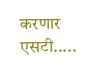करणार एसटी.....